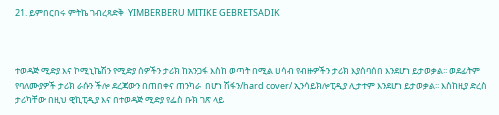21. ይምበርበሩ ምትኬ ገብረጻድቅ  YIMBERBERU MITIKE GEBRETSADIK



ተወዳጅ ሚድያ እና ኮሚኒኬሽን የሚድያ ሰዎችን ታሪክ ከአንጋፋ እስከ ወጣት በሚል ሀሳብ የብዙዎችን ታሪክ እያሰባሰበ እንደሆነ ይታወቃል፡፡ ወደፊትም የባለሙያዎች ታሪክ ራሱን ችሎ ደረጃውን በጠበቀና ጠንካራ  በሆነ ሽፋን/hard cover/ ኢንሳይክሎፒዲያ ሊታተም እንደሆነ ይታወቃል፡፡ እስከዚያ ድረስ ታሪካቸው በዚህ ዊኪፒዲያ እና በተወዳጅ ሚድያ የፌስ ቡክ ገጽ ላይ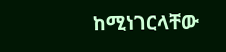ከሚነገርላቸው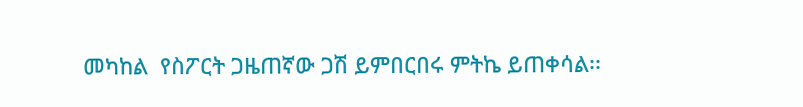መካከል  የስፖርት ጋዜጠኛው ጋሽ ይምበርበሩ ምትኬ ይጠቀሳል፡፡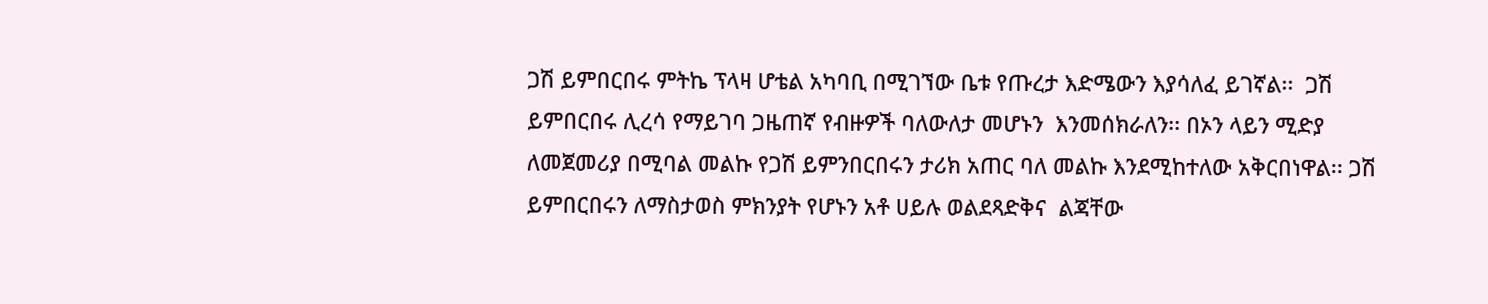ጋሽ ይምበርበሩ ምትኬ ፕላዛ ሆቴል አካባቢ በሚገኘው ቤቱ የጡረታ እድሜውን እያሳለፈ ይገኛል፡፡  ጋሽ ይምበርበሩ ሊረሳ የማይገባ ጋዜጠኛ የብዙዎች ባለውለታ መሆኑን  እንመሰክራለን፡፡ በኦን ላይን ሚድያ ለመጀመሪያ በሚባል መልኩ የጋሽ ይምንበርበሩን ታሪክ አጠር ባለ መልኩ እንደሚከተለው አቅርበነዋል፡፡ ጋሽ ይምበርበሩን ለማስታወስ ምክንያት የሆኑን አቶ ሀይሉ ወልደጻድቅና  ልጃቸው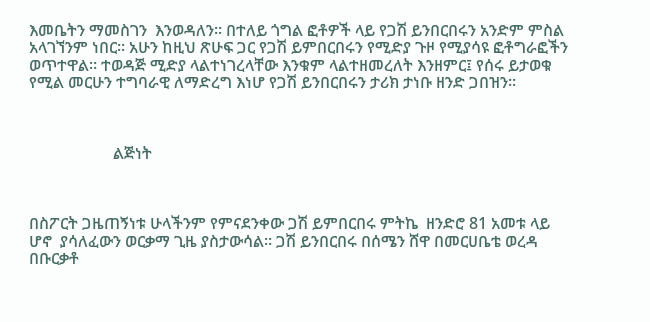እመቤትን ማመስገን  እንወዳለን፡፡ በተለይ ጎግል ፎቶዎች ላይ የጋሽ ይንበርበሩን አንድም ምስል አላገኘንም ነበር፡፡ አሁን ከዚህ ጽሁፍ ጋር የጋሽ ይምበርበሩን የሚድያ ጉዞ የሚያሳዩ ፎቶግራፎችን  ወጥተዋል፡፡ ተወዳጅ ሚድያ ላልተነገረላቸው እንቁም ላልተዘመረለት እንዘምር፤ የሰሩ ይታወቁ የሚል መርሁን ተግባራዊ ለማድረግ እነሆ የጋሽ ይንበርበሩን ታሪክ ታነቡ ዘንድ ጋበዝን፡፡



                     ልጅነት



በስፖርት ጋዜጠኝነቱ ሁላችንም የምናደንቀው ጋሽ ይምበርበሩ ምትኬ  ዘንድሮ 81 አመቱ ላይ ሆኖ  ያሳለፈውን ወርቃማ ጊዜ ያስታውሳል፡፡ ጋሽ ይንበርበሩ በሰሜን ሸዋ በመርሀቤቴ ወረዳ በቡርቃቶ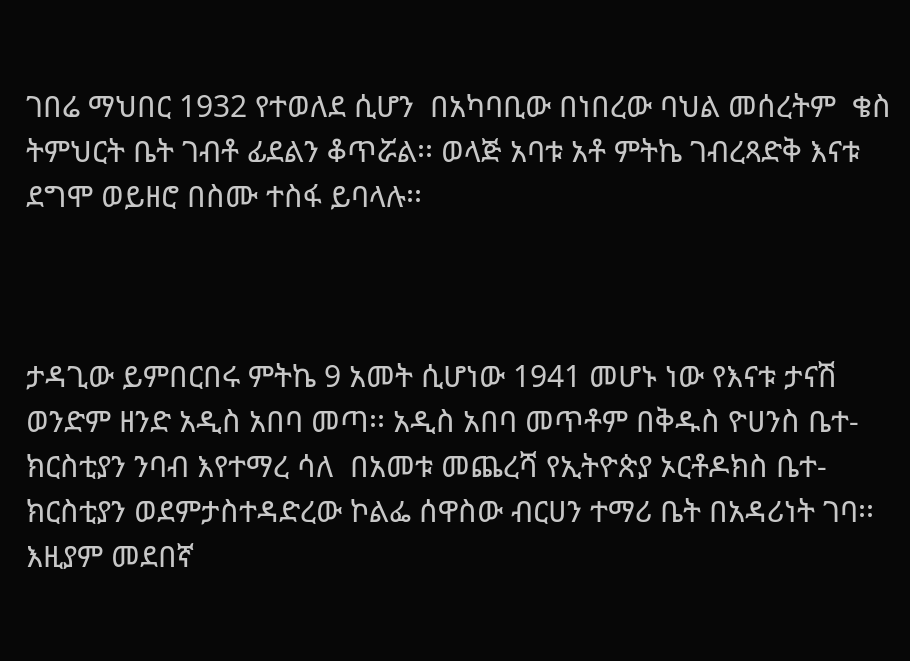ገበሬ ማህበር 1932 የተወለደ ሲሆን  በአካባቢው በነበረው ባህል መሰረትም  ቄስ ትምህርት ቤት ገብቶ ፊደልን ቆጥሯል፡፡ ወላጅ አባቱ አቶ ምትኬ ገብረጻድቅ እናቱ ደግሞ ወይዘሮ በስሙ ተስፋ ይባላሉ፡፡



ታዳጊው ይምበርበሩ ምትኬ 9 አመት ሲሆነው 1941 መሆኑ ነው የእናቱ ታናሽ ወንድም ዘንድ አዲስ አበባ መጣ፡፡ አዲስ አበባ መጥቶም በቅዱስ ዮሀንስ ቤተ-ክርስቲያን ንባብ እየተማረ ሳለ  በአመቱ መጨረሻ የኢትዮጵያ ኦርቶዶክስ ቤተ-ክርስቲያን ወደምታስተዳድረው ኮልፌ ሰዋስው ብርሀን ተማሪ ቤት በአዳሪነት ገባ፡፡ እዚያም መደበኛ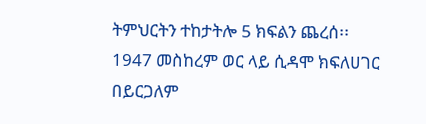ትምህርትን ተከታትሎ 5 ክፍልን ጨረሰ፡፡ 1947 መስከረም ወር ላይ ሲዳሞ ክፍለሀገር በይርጋለም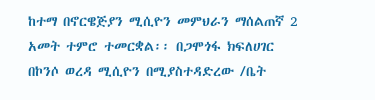ከተማ በኖርዌጅያን ሚሲዮን መምህራን ማሰልጠኛ 2 አመት ተምሮ ተመርቋል፡፡ በጋሞጎፋ ክፍለሀገር በኮንሶ ወረዳ ሚሲዮን በሚያስተዳድረው /ቤት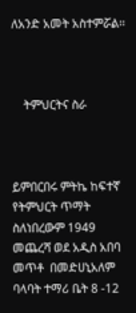ለአንድ አመት አስተምሯል፡፡



    ትምህርትና ስራ



ይምበርበሩ ምትኬ ከፍተኛ የትምህርት ጥማት ስለነበረውም 1949 መጨረሻ ወደ አዲስ አበባ መጥቶ  በመድሀኒአለም ባላባት ተማሪ ቤት 8 -12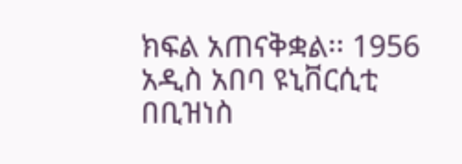ክፍል አጠናቅቋል፡፡ 1956 አዲስ አበባ ዩኒቨርሲቲ በቢዝነስ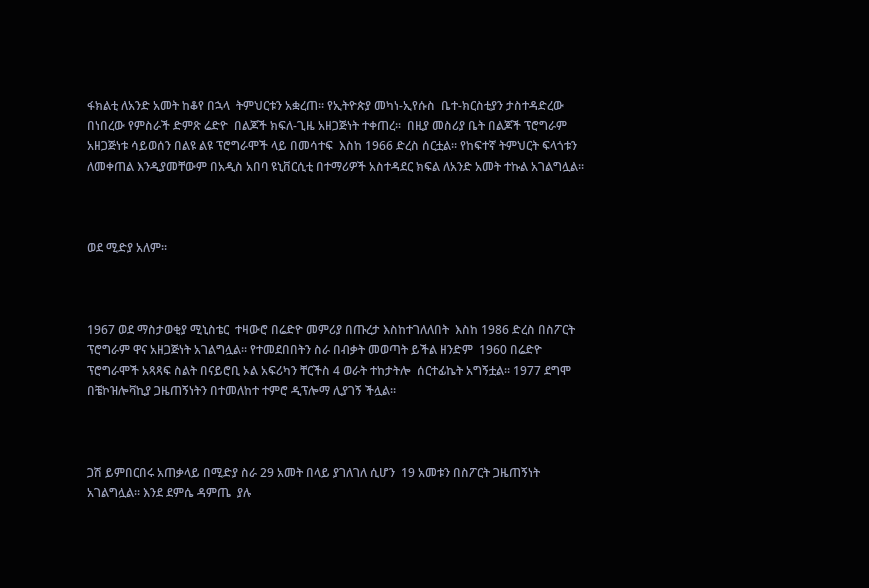ፋክልቲ ለአንድ አመት ከቆየ በኋላ  ትምህርቱን አቋረጠ፡፡ የኢትዮጵያ መካነ-ኢየሱስ  ቤተ-ክርስቲያን ታስተዳድረው በነበረው የምስራች ድምጽ ሬድዮ  በልጆች ክፍለ-ጊዜ አዘጋጅነት ተቀጠረ፡፡  በዚያ መስሪያ ቤት በልጆች ፕሮግራም አዘጋጅነቱ ሳይወሰን በልዩ ልዩ ፕሮግራሞች ላይ በመሳተፍ  እስከ 1966 ድረስ ሰርቷል፡፡ የከፍተኛ ትምህርት ፍላጎቱን ለመቀጠል እንዲያመቸውም በአዲስ አበባ ዩኒቨርሲቲ በተማሪዎች አስተዳደር ክፍል ለአንድ አመት ተኩል አገልግሏል፡፡



ወደ ሚድያ አለም፡፡



1967 ወደ ማስታወቂያ ሚኒስቴር  ተዛውሮ በሬድዮ መምሪያ በጡረታ እስከተገለለበት  እስከ 1986 ድረስ በስፖርት ፕሮግራም ዋና አዘጋጅነት አገልግሏል፡፡ የተመደበበትን ስራ በብቃት መወጣት ይችል ዘንድም  1960 በሬድዮ ፕሮግራሞች አጻጻፍ ስልት በናይሮቢ ኦል አፍሪካን ቸርችስ 4 ወራት ተከታትሎ  ሰርተፊኬት አግኝቷል፡፡ 1977 ደግሞ በቼኮዝሎቫኪያ ጋዜጠኝነትን በተመለከተ ተምሮ ዲፕሎማ ሊያገኝ ችሏል፡፡



ጋሽ ይምበርበሩ አጠቃላይ በሚድያ ስራ 29 አመት በላይ ያገለገለ ሲሆን  19 አመቱን በስፖርት ጋዜጠኝነት አገልግሏል፡፡ እንደ ደምሴ ዳምጤ  ያሉ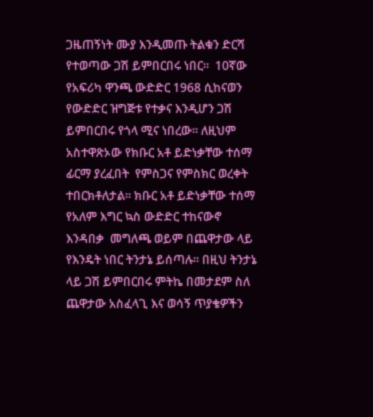ጋዜጠኝነት ሙያ እንዲመጡ ትልቁን ድርሻ የተወጣው ጋሽ ይምበርበሩ ነበር፡፡  10ኛው የአፍሪካ ዋንጫ ውድድር 1968 ሲከናወን የውድድር ዝግጅቱ የተቃና እንዲሆን ጋሽ ይምበርበሩ የጎላ ሚና ነበረው፡፡ ለዚህም አስተዋጽኦው የክቡር አቶ ይድነቃቸው ተሰማ ፊርማ ያረፈበት  የምስጋና የምስክር ወረቀት  ተበርክቶለታል፡፡ ክቡር አቶ ይድነቃቸው ተሰማ የአለም እግር ኳስ ውድድር ተከናውኖ እንዳበቃ  መግለጫ ወይም በጨዋታው ላይ የእንዴት ነበር ትንታኔ ይሰጣሉ፡፡ በዚህ ትንታኔ ላይ ጋሽ ይምበርበሩ ምትኬ በመታደም ስለ ጨዋታው አስፈላጊ እና ወሳኝ ጥያቄዎችን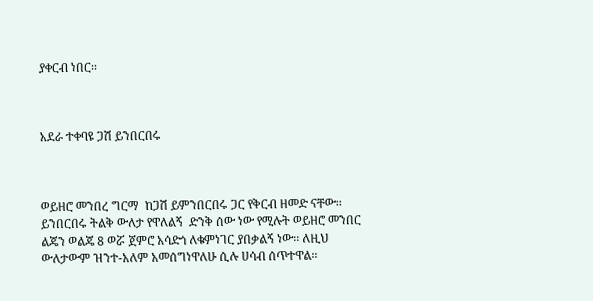ያቀርብ ነበር፡፡



አደራ ተቀባዩ ጋሽ ይንበርበሩ



ወይዘሮ መንበረ ግርማ  ከጋሽ ይምንበርበሩ ጋር የቅርብ ዘመድ ናቸው፡፡ ይንበርበሩ ትልቅ ውለታ የዋለልኝ  ድንቅ ሰው ነው የሚሉት ወይዘሮ መንበር ልጄን ወልጄ 8 ወሯ ጀምሮ አሳድጎ ለቁምነገር ያበቃልኝ ነው፡፡ ለዚህ ውለታውም ዝንተ-አለም አመሰግነዋለሁ ሲሉ ሀሳብ ሰጥተዋል፡፡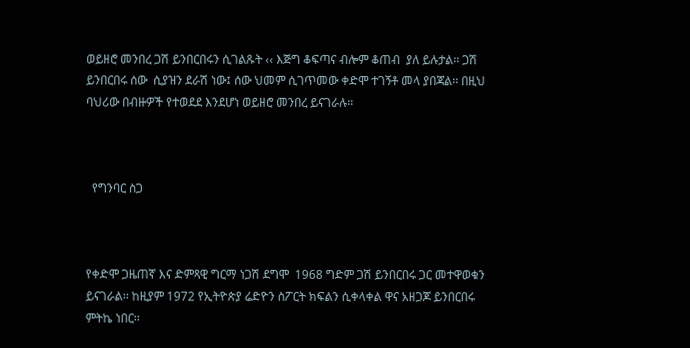ወይዘሮ መንበረ ጋሽ ይንበርበሩን ሲገልጹት ‹‹ እጅግ ቆፍጣና ብሎም ቆጠብ  ያለ ይሉታል፡፡ ጋሽ ይንበርበሩ ሰው  ሲያዝን ደራሽ ነው፤ ሰው ህመም ሲገጥመው ቀድሞ ተገኝቶ መላ ያበጃል፡፡ በዚህ ባህሪው በብዙዎች የተወደደ እንደሆነ ወይዘሮ መንበረ ይናገራሉ፡፡



  የግንባር ስጋ



የቀድሞ ጋዜጠኛ እና ድምጻዊ ግርማ ነጋሽ ደግሞ  1968 ግድም ጋሽ ይንበርበሩ ጋር መተዋወቁን ይናገራል፡፡ ከዚያም 1972 የኢትዮጵያ ሬድዮን ስፖርት ክፍልን ሲቀላቀል ዋና አዘጋጆ ይንበርበሩ ምትኬ ነበር፡፡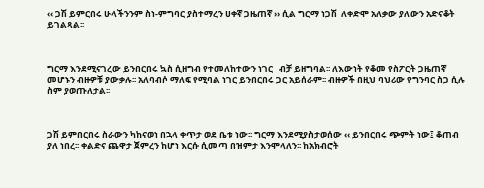‹‹ ጋሽ ይምርበሩ ሁላችንንም ስነ-ምግባር ያስተማረን ሀቀኛ ጋዜጠኛ ›› ሲል ግርማ ነጋሽ  ለቀድሞ አለቃው ያለውን አድናቆት ይገልጻል፡፡



ግርማ እንደሚናገረው ይንበርበሩ ኳስ ሲዘግብ የተመለከተውን ነገር   ብቻ ይዘግባል፡፡ ለእውነት የቆመ የስፖርት ጋዜጠኛ መሆኑን ብዙዎቹ ያውቃሉ፡፡ አለባብሶ ማለፍ የሚባል ነገር ይንበርበሩ ጋር አይሰራም፡፡ ብዙዎች በዚህ ባህሪው የግንባር ስጋ ሲሉ ስም ያወጡለታል፡፡



ጋሽ ይምበርበሩ ስራውን ካከናወነ በኋላ ቀጥታ ወደ ቤቱ ነው፡፡ ግርማ እንደሚያስታወሰው ‹‹ ይንበርበሩ ጭምት ነው፤ ቆጠብ ያለ ነበረ፡፡ ቀልድና ጨዋታ ጀምረን ከሆነ እርሱ ሲመጣ በዝምታ እንሞላለን፡፡ ከአክብሮት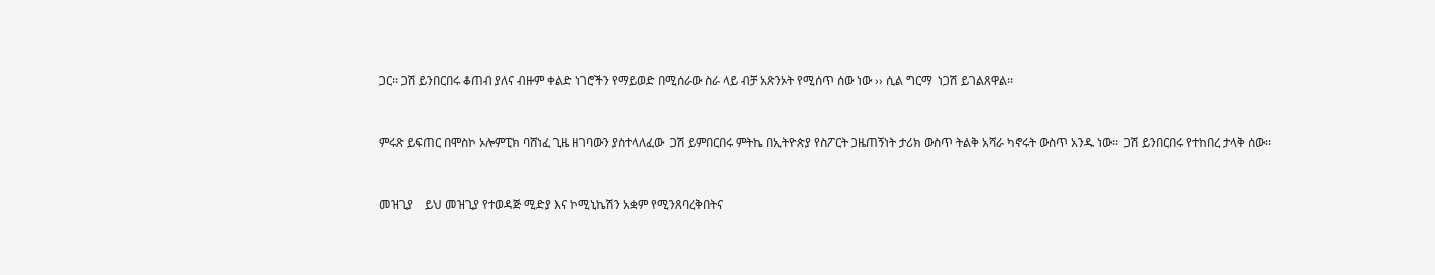ጋር፡፡ ጋሽ ይንበርበሩ ቆጠብ ያለና ብዙም ቀልድ ነገሮችን የማይወድ በሚሰራው ስራ ላይ ብቻ አጽንኦት የሚሰጥ ሰው ነው ›› ሲል ግርማ  ነጋሽ ይገልጸዋል፡፡



ምሩጽ ይፍጠር በሞስኮ ኦሎምፒክ ባሸነፈ ጊዜ ዘገባውን ያስተላለፈው  ጋሽ ይምበርበሩ ምትኬ በኢትዮጵያ የስፖርት ጋዜጠኝነት ታሪክ ውስጥ ትልቅ አሻራ ካኖሩት ውስጥ አንዱ ነው፡፡  ጋሽ ይንበርበሩ የተከበረ ታላቅ ሰው፡፡



መዝጊያ    ይህ መዝጊያ የተወዳጅ ሚድያ እና ኮሚኒኬሽን አቋም የሚንጸባረቅበትና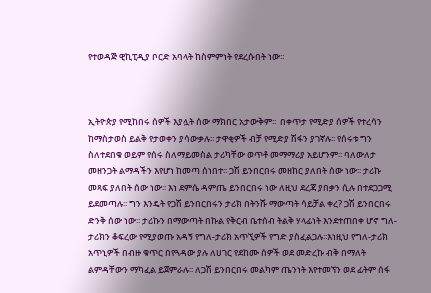የተወዳጅ ዊኪፒዲያ ቦርድ አባላት ከስምምነት የደረሱበት ነው፡፡



ኢትዮጵያ የሚከበሩ ሰዎች እያሏት ሰው ማክበር አታውቅም፡፡  በቀጥታ የሚድያ ሰዎች የተረሳን ከማስታወስ ይልቅ የታወቀን ያሳውቃሉ፡፡ ታዋቂዎች ብቻ የሚድያ ሽፋን ያገኛሉ፡፡ የሰሩቱ ግን ስለተደበቁ ወይም የሰሩ ስለማይመስል ታሪካቸው ወጥቶ መማማሪያ አይሆንም፡፡ ባለውለታ መዘንጋት ልማዳችን እየሆነ ከመጣ ሰነበተ፡፡ ጋሽ ይንበርበሩ መዘከር ያለበት ሰው ነው፡፡ ታሪኩ መጻፍ ያለበት ሰው ነው፡፡ እነ ደምሴ ዳምጤ ይንበርበሩ ነው ለዚህ ደረጃ ያበቃን ሲሉ በተደጋጋሚ ይደመጣሉ፡፡ ግን እንዴት የጋሽ ይንበርበሩን ታሪክ በትንሹ ማውጣት ሳይቻል ቀረ? ጋሽ ይንበርበሩ ድንቅ ሰው ነው፡፡ ታሪኩን በማውጣት በኩል የቅርብ ቤተሰብ ትልቅ ሃላፊነት እንደተጠበቀ ሆኖ ግለ-ታሪክን ቆፍረው የሚያወጡ አዳኝ የግለ-ታሪክ አጥኚዎች የግድ ያስፈልጋሉ፡፡እነዚህ የግለ-ታሪክ አጥኒዎች በብዙ ቁጥር በየጓዳው ያሉ ለሀገር የደከሙ ሰዎች ወደ መድረኩ ብቅ በማለት ልምዳቸውን ማካፈል ይጀምራሉ፡፡ ለጋሽ ይንበርበሩ መልካም ጤንነት እየተመኘን ወደ ፊትም ሰፋ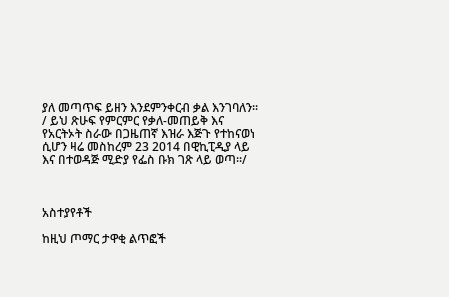ያለ መጣጥፍ ይዘን እንደምንቀርብ ቃል እንገባለን፡፡/ ይህ ጽሁፍ የምርምር የቃለ-መጠይቅ እና የአርትኦት ስራው በጋዜጠኛ እዝራ እጅጉ የተከናወነ ሲሆን ዛሬ መስከረም 23 2014 በዊኪፒዲያ ላይ እና በተወዳጅ ሚድያ የፌስ ቡክ ገጽ ላይ ወጣ፡፡/



አስተያየቶች

ከዚህ ጦማር ታዋቂ ልጥፎች